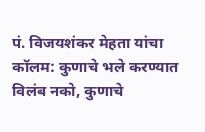पं. विजयशंकर मेहता यांचा कॉलम: कुणाचे भले करण्यात विलंब नको, कुणाचे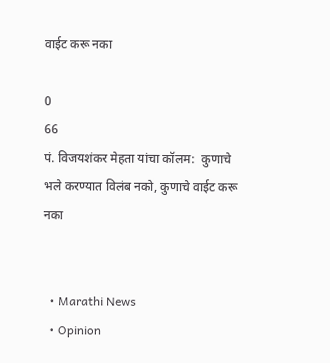वाईट करू नका

0
66
पं. विजयशंकर मेहता यांचा कॉलम:  कुणाचे भले करण्यात विलंब नको, कुणाचे वाईट करू नका


  • Marathi News
  • Opinion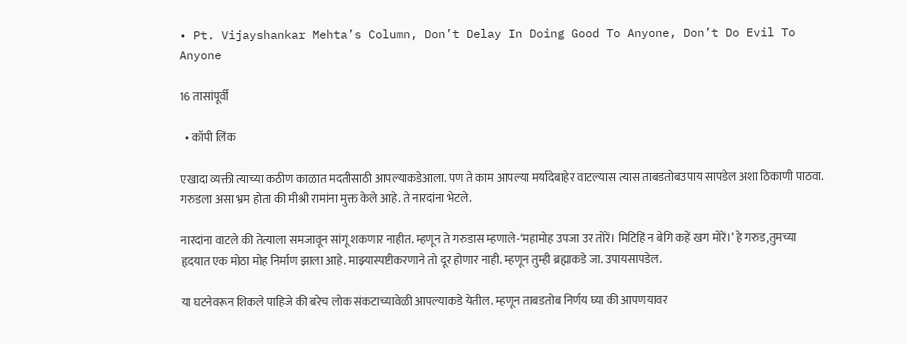• Pt. Vijayshankar Mehta’s Column, Don’t Delay In Doing Good To Anyone, Don’t Do Evil To Anyone

16 तासांपूर्वी

  • कॉपी लिंक

एखादा व्यक्ती त्याच्या कठीण काळात मदतीसाठी आपल्याकडेआला. पण ते काम आपल्या मर्यादेबाहेर वाटल्यास त्यास ताबडतोबउपाय सापडेल अशा ठिकाणी पाठवा. गरुडला असा भ्रम होता की मीश्री रामांना मुक्त केले आहे. ते नारदांना भेटले.

नारदांना वाटले की तेत्याला समजावून सांगू शकणार नाहीत. म्हणून ते गरुडास म्हणाले-‘महामोह उपजा उर तोरें। मिटिहिं न बेगि कहें खग मोरें।’ हे गरुड,तुमच्या हृदयात एक मोठा मोह निर्माण झाला आहे. माझ्यास्पष्टीकरणाने तो दूर होणार नाही. म्हणून तुम्ही ब्रह्माकडे जा. उपायसापडेल.

या घटनेवरून शिकले पाहिजे की बरेच लोक संकटाच्यावेळी आपल्याकडे येतील. म्हणून ताबडतोब निर्णय घ्या की आपणयावर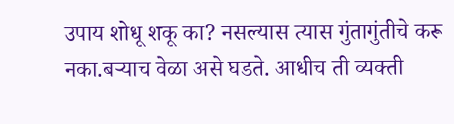उपाय शोधू शकू का? नसल्यास त्यास गुंतागुंतीचे करू नका.बऱ्याच वेळा असे घडते. आधीच ती व्यक्ती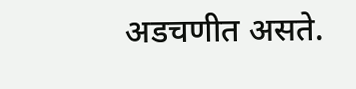अडचणीत असते.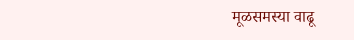मूळसमस्या वाढू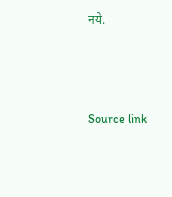नये.



Source link